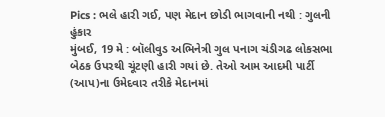Pics : ભલે હારી ગઈ, પણ મેદાન છોડી ભાગવાની નથી : ગુલની હુંકાર
મુંબઈ, 19 મે : બૉલીવુડ અભિનેત્રી ગુલ પનાગ ચંડીગઢ લોકસભા બેઠક ઉપરથી ચૂંટણી હારી ગયાં છે. તેઓ આમ આદમી પાર્ટી (આપ)ના ઉમેદવાર તરીકે મેદાનમાં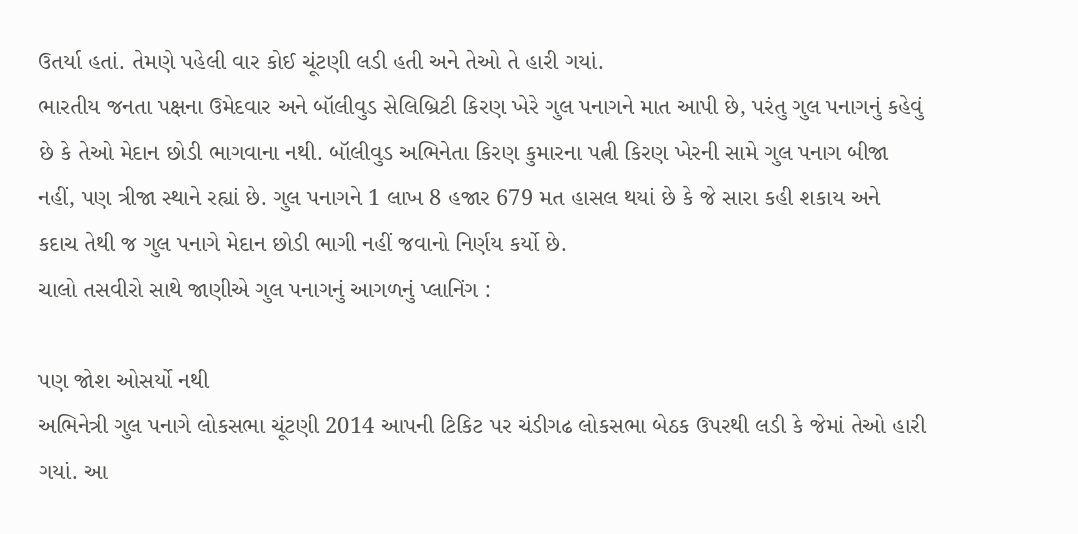ઉતર્યા હતાં. તેમણે પહેલી વાર કોઈ ચૂંટણી લડી હતી અને તેઓ તે હારી ગયાં.
ભારતીય જનતા પક્ષના ઉમેદવાર અને બૉલીવુડ સેલિબ્રિટી કિરણ ખેરે ગુલ પનાગને માત આપી છે, પરંતુ ગુલ પનાગનું કહેવું છે કે તેઓ મેદાન છોડી ભાગવાના નથી. બૉલીવુડ અભિનેતા કિરણ કુમારના પત્ની કિરણ ખેરની સામે ગુલ પનાગ બીજા નહીં, પણ ત્રીજા સ્થાને રહ્યાં છે. ગુલ પનાગને 1 લાખ 8 હજાર 679 મત હાસલ થયાં છે કે જે સારા કહી શકાય અને કદાચ તેથી જ ગુલ પનાગે મેદાન છોડી ભાગી નહીં જવાનો નિર્ણય કર્યો છે.
ચાલો તસવીરો સાથે જાણીએ ગુલ પનાગનું આગળનું પ્લાનિંગ :

પણ જોશ ઓસર્યો નથી
અભિનેત્રી ગુલ પનાગે લોકસભા ચૂંટણી 2014 આપની ટિકિટ પર ચંડીગઢ લોકસભા બેઠક ઉપરથી લડી કે જેમાં તેઓ હારી ગયાં. આ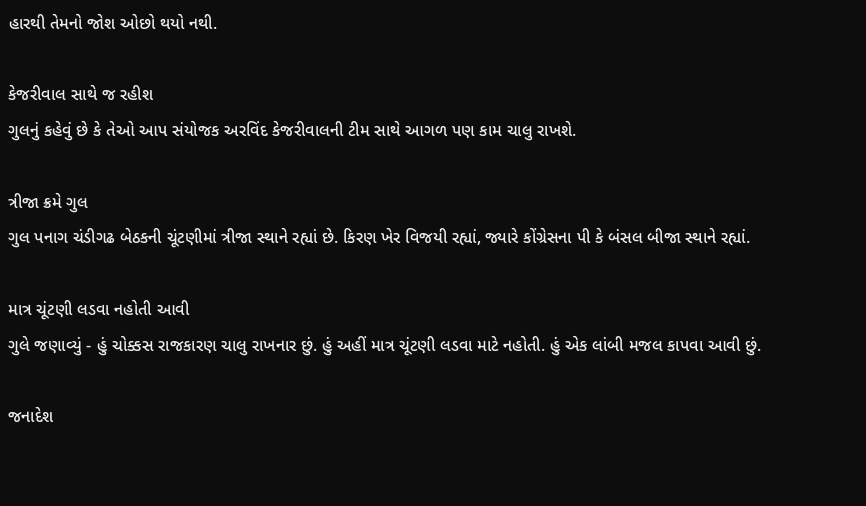હારથી તેમનો જોશ ઓછો થયો નથી.

કેજરીવાલ સાથે જ રહીશ
ગુલનું કહેવું છે કે તેઓ આપ સંયોજક અરવિંદ કેજરીવાલની ટીમ સાથે આગળ પણ કામ ચાલુ રાખશે.

ત્રીજા ક્રમે ગુલ
ગુલ પનાગ ચંડીગઢ બેઠકની ચૂંટણીમાં ત્રીજા સ્થાને રહ્યાં છે. કિરણ ખેર વિજયી રહ્યાં, જ્યારે કોંગ્રેસના પી કે બંસલ બીજા સ્થાને રહ્યાં.

માત્ર ચૂંટણી લડવા નહોતી આવી
ગુલે જણાવ્યું - હું ચોક્કસ રાજકારણ ચાલુ રાખનાર છું. હું અહીં માત્ર ચૂંટણી લડવા માટે નહોતી. હું એક લાંબી મજલ કાપવા આવી છું.

જનાદેશ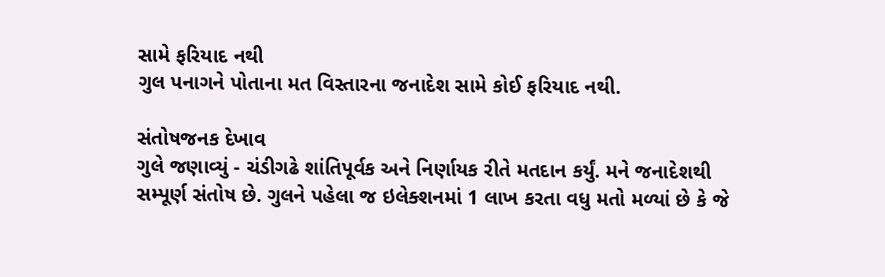સામે ફરિયાદ નથી
ગુલ પનાગને પોતાના મત વિસ્તારના જનાદેશ સામે કોઈ ફરિયાદ નથી.

સંતોષજનક દેખાવ
ગુલે જણાવ્યું - ચંડીગઢે શાંતિપૂર્વક અને નિર્ણાયક રીતે મતદાન કર્યું. મને જનાદેશથી સમ્પૂર્ણ સંતોષ છે. ગુલને પહેલા જ ઇલેક્શનમાં 1 લાખ કરતા વધુ મતો મળ્યાં છે કે જે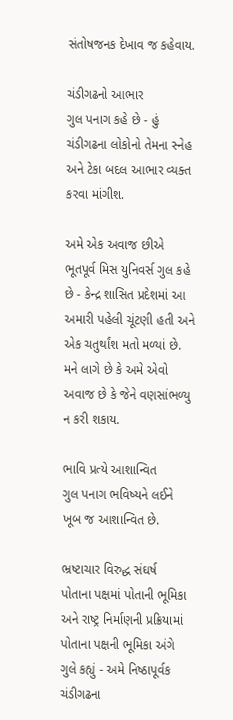સંતોષજનક દેખાવ જ કહેવાય.

ચંડીગઢનો આભાર
ગુલ પનાગ કહે છે - હું ચંડીગઢના લોકોનો તેમના સ્નેહ અને ટેકા બદલ આભાર વ્યક્ત કરવા માંગીશ.

અમે એક અવાજ છીએ
ભૂતપૂર્વ મિસ યુનિવર્સ ગુલ કહે છે - કેન્દ્ર શાસિત પ્રદેશમાં આ અમારી પહેલી ચૂંટણી હતી અને એક ચતુર્થાંશ મતો મળ્યાં છે. મને લાગે છે કે અમે એવો અવાજ છે કે જેને વણસાંભળ્યુ ન કરી શકાય.

ભાવિ પ્રત્યે આશાન્વિત
ગુલ પનાગ ભવિષ્યને લઈને ખૂબ જ આશાન્વિત છે.

ભ્રષ્ટાચાર વિરુદ્ધ સંઘર્ષ
પોતાના પક્ષમાં પોતાની ભૂમિકા અને રાષ્ટ્ર નિર્માણની પ્રક્રિયામાં પોતાના પક્ષની ભૂમિકા અંગે ગુલે કહ્યું - અમે નિષ્ઠાપૂર્વક ચંડીગઢના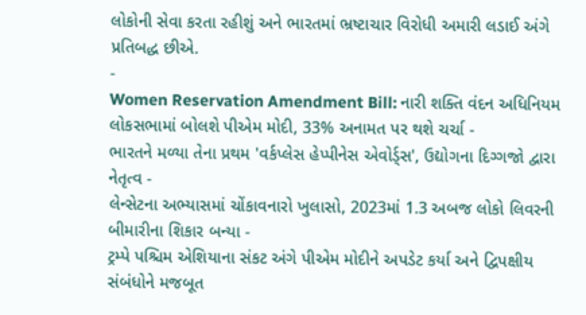લોકોની સેવા કરતા રહીશું અને ભારતમાં ભ્રષ્ટાચાર વિરોધી અમારી લડાઈ અંગે પ્રતિબદ્ધ છીએ.
-
Women Reservation Amendment Bill: નારી શક્તિ વંદન અધિનિયમ લોકસભામાં બોલશે પીએમ મોદી, 33% અનામત પર થશે ચર્ચા -
ભારતને મળ્યા તેના પ્રથમ 'વર્કપ્લેસ હેપ્પીનેસ એવોર્ડ્સ', ઉદ્યોગના દિગ્ગજો દ્વારા નેતૃત્વ -
લેન્સેટના અભ્યાસમાં ચોંકાવનારો ખુલાસો, 2023માં 1.3 અબજ લોકો લિવરની બીમારીના શિકાર બન્યા -
ટ્રમ્પે પશ્ચિમ એશિયાના સંકટ અંગે પીએમ મોદીને અપડેટ કર્યા અને દ્વિપક્ષીય સંબંધોને મજબૂત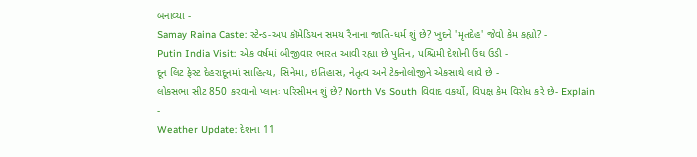બનાવ્યા -
Samay Raina Caste: સ્ટેન્ડ-અપ કૉમેડિયન સમય રૈનાના જાતિ-ધર્મ શું છે? ખુદને 'મૃતદેહ' જેવો કેમ કહ્યો? -
Putin India Visit: એક વર્ષમાં બીજીવાર ભારત આવી રહ્યા છે પુતિન, પશ્ચિમી દેશોની ઉંઘ ઉડી -
દૂન લિટ ફેસ્ટ દેહરાદૂનમાં સાહિત્ય, સિનેમા, ઇતિહાસ, નેતૃત્વ અને ટેક્નોલોજીને એકસાથે લાવે છે -
લોકસભા સીટ 850 કરવાનો પ્લાનઃ પરિસીમન શું છે? North Vs South વિવાદ વકર્યો, વિપક્ષ કેમ વિરોધ કરે છે- Explain -
Weather Update: દેશના 11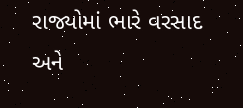રાજ્યોમાં ભારે વરસાદ અને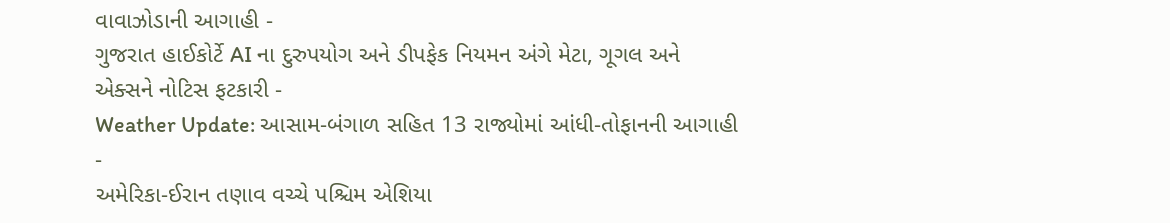વાવાઝોડાની આગાહી -
ગુજરાત હાઈકોર્ટે AI ના દુરુપયોગ અને ડીપફેક નિયમન અંગે મેટા, ગૂગલ અને એક્સને નોટિસ ફટકારી -
Weather Update: આસામ-બંગાળ સહિત 13 રાજ્યોમાં આંધી-તોફાનની આગાહી -
અમેરિકા-ઈરાન તણાવ વચ્ચે પશ્ચિમ એશિયા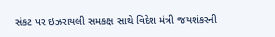સંકટ પર ઇઝરાયલી સમકક્ષ સાથે વિદેશ મંત્રી જયશંકરની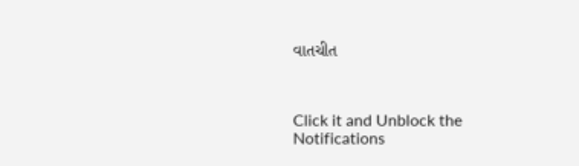વાતચીત



Click it and Unblock the Notifications